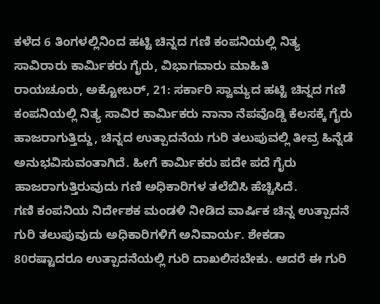ಕಳೆದ 6 ತಿಂಗಳಲ್ಲಿನಿಂದ ಹಟ್ಟಿ ಚಿನ್ನದ ಗಣಿ ಕಂಪನಿಯಲ್ಲಿ ನಿತ್ಯ ಸಾವಿರಾರು ಕಾರ್ಮಿಕರು ಗೈರು, ವಿಭಾಗವಾರು ಮಾಹಿತಿ
ರಾಯಚೂರು, ಅಕ್ಟೋಬರ್, 21: ಸರ್ಕಾರಿ ಸ್ವಾಮ್ಯದ ಹಟ್ಟಿ ಚಿನ್ನದ ಗಣಿ ಕಂಪನಿಯಲ್ಲಿ ನಿತ್ಯ ಸಾವಿರ ಕಾರ್ಮಿಕರು ನಾನಾ ನೆಪವೊಡ್ಡಿ ಕೆಲಸಕ್ಕೆ ಗೈರು ಹಾಜರಾಗುತ್ತಿದ್ದು, ಚಿನ್ನದ ಉತ್ಪಾದನೆಯ ಗುರಿ ತಲುಪುವಲ್ಲಿ ತೀವ್ರ ಹಿನ್ನೆಡೆ ಅನುಭವಿಸುವಂತಾಗಿದೆ. ಹೀಗೆ ಕಾರ್ಮಿಕರು ಪದೇ ಪದೆ ಗೈರು ಹಾಜರಾಗುತ್ತಿರುವುದು ಗಣಿ ಅಧಿಕಾರಿಗಳ ತಲೆಬಿಸಿ ಹೆಚ್ಚಿಸಿದೆ.
ಗಣಿ ಕಂಪನಿಯ ನಿರ್ದೇಶಕ ಮಂಡಳಿ ನೀಡಿದ ವಾರ್ಷಿಕ ಚಿನ್ನ ಉತ್ಪಾದನೆ ಗುರಿ ತಲುಪುವುದು ಅಧಿಕಾರಿಗಳಿಗೆ ಅನಿವಾರ್ಯ. ಶೇಕಡಾ 80ರಷ್ಟಾದರೂ ಉತ್ಪಾದನೆಯಲ್ಲಿ ಗುರಿ ದಾಖಲಿಸಬೇಕು. ಆದರೆ ಈ ಗುರಿ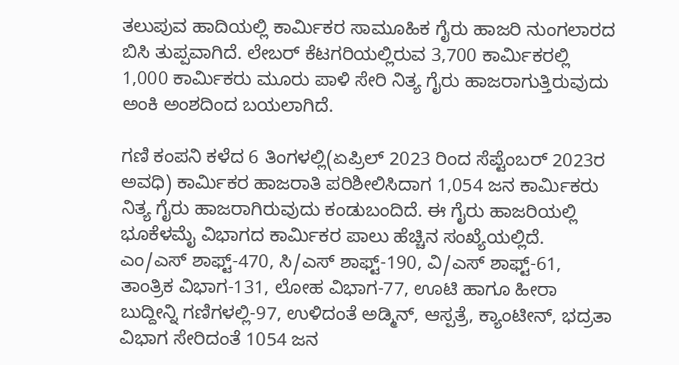ತಲುಪುವ ಹಾದಿಯಲ್ಲಿ ಕಾರ್ಮಿಕರ ಸಾಮೂಹಿಕ ಗೈರು ಹಾಜರಿ ನುಂಗಲಾರದ ಬಿಸಿ ತುಪ್ಪವಾಗಿದೆ. ಲೇಬರ್ ಕೆಟಗರಿಯಲ್ಲಿರುವ 3,700 ಕಾರ್ಮಿಕರಲ್ಲಿ 1,000 ಕಾರ್ಮಿಕರು ಮೂರು ಪಾಳಿ ಸೇರಿ ನಿತ್ಯ ಗೈರು ಹಾಜರಾಗುತ್ತಿರುವುದು ಅಂಕಿ ಅಂಶದಿಂದ ಬಯಲಾಗಿದೆ.

ಗಣಿ ಕಂಪನಿ ಕಳೆದ 6 ತಿಂಗಳಲ್ಲಿ(ಏಪ್ರಿಲ್ 2023 ರಿಂದ ಸೆಪ್ಟೆಂಬರ್ 2023ರ ಅವಧಿ) ಕಾರ್ಮಿಕರ ಹಾಜರಾತಿ ಪರಿಶೀಲಿಸಿದಾಗ 1,054 ಜನ ಕಾರ್ಮಿಕರು ನಿತ್ಯ ಗೈರು ಹಾಜರಾಗಿರುವುದು ಕಂಡುಬಂದಿದೆ. ಈ ಗೈರು ಹಾಜರಿಯಲ್ಲಿ ಭೂಕೆಳಮೈ ವಿಭಾಗದ ಕಾರ್ಮಿಕರ ಪಾಲು ಹೆಚ್ಚಿನ ಸಂಖ್ಯೆಯಲ್ಲಿದೆ. ಎಂ/ಎಸ್ ಶಾಫ್ಟ್-470, ಸಿ/ಎಸ್ ಶಾಫ್ಟ್-190, ವಿ/ಎಸ್ ಶಾಫ್ಟ್-61, ತಾಂತ್ರಿಕ ವಿಭಾಗ-131, ಲೋಹ ವಿಭಾಗ-77, ಊಟಿ ಹಾಗೂ ಹೀರಾ ಬುದ್ದೀನ್ನಿ ಗಣಿಗಳಲ್ಲಿ-97, ಉಳಿದಂತೆ ಅಡ್ಮಿನ್, ಆಸ್ಪತ್ರೆ, ಕ್ಯಾಂಟೀನ್, ಭದ್ರತಾ ವಿಭಾಗ ಸೇರಿದಂತೆ 1054 ಜನ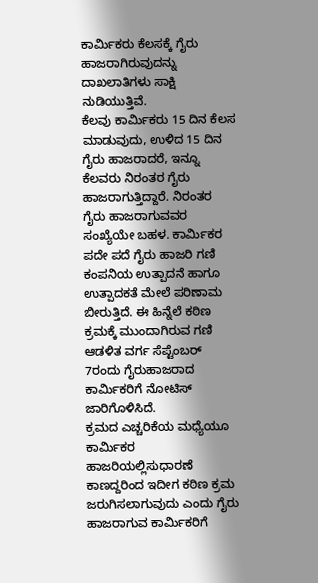ಕಾರ್ಮಿಕರು ಕೆಲಸಕ್ಕೆ ಗೈರು ಹಾಜರಾಗಿರುವುದನ್ನು ದಾಖಲಾತಿಗಳು ಸಾಕ್ಷಿ ನುಡಿಯುತ್ತಿವೆ.
ಕೆಲವು ಕಾರ್ಮಿಕರು 15 ದಿನ ಕೆಲಸ ಮಾಡುವುದು, ಉಳಿದ 15 ದಿನ ಗೈರು ಹಾಜರಾದರೆ, ಇನ್ನೂ ಕೆಲವರು ನಿರಂತರ ಗೈರು ಹಾಜರಾಗುತ್ತಿದ್ದಾರೆ. ನಿರಂತರ ಗೈರು ಹಾಜರಾಗುವವರ ಸಂಖ್ಯೆಯೇ ಬಹಳ. ಕಾರ್ಮಿಕರ ಪದೇ ಪದೆ ಗೈರು ಹಾಜರಿ ಗಣಿ ಕಂಪನಿಯ ಉತ್ಪಾದನೆ ಹಾಗೂ ಉತ್ಪಾದಕತೆ ಮೇಲೆ ಪರಿಣಾಮ ಬೀರುತ್ತಿದೆ. ಈ ಹಿನ್ನೆಲೆ ಕಠಿಣ ಕ್ರಮಕ್ಕೆ ಮುಂದಾಗಿರುವ ಗಣಿ ಆಡಳಿತ ವರ್ಗ ಸೆಪ್ಟೆಂಬರ್ 7ರಂದು ಗೈರುಹಾಜರಾದ ಕಾರ್ಮಿಕರಿಗೆ ನೋಟಿಸ್ ಜಾರಿಗೊಳಿಸಿದೆ.
ಕ್ರಮದ ಎಚ್ಚರಿಕೆಯ ಮಧ್ಯೆಯೂ ಕಾರ್ಮಿಕರ ಹಾಜರಿಯಲ್ಲಿಸುಧಾರಣೆ ಕಾಣದ್ದರಿಂದ ಇದೀಗ ಕಠಿಣ ಕ್ರಮ ಜರುಗಿಸಲಾಗುವುದು ಎಂದು ಗೈರು ಹಾಜರಾಗುವ ಕಾರ್ಮಿಕರಿಗೆ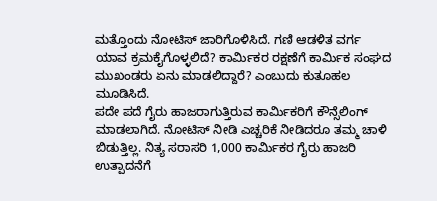ಮತ್ತೊಂದು ನೋಟಿಸ್ ಜಾರಿಗೊಳಿಸಿದೆ. ಗಣಿ ಆಡಳಿತ ವರ್ಗ ಯಾವ ಕ್ರಮಕೈಗೊಳ್ಳಲಿದೆ? ಕಾರ್ಮಿಕರ ರಕ್ಷಣೆಗೆ ಕಾರ್ಮಿಕ ಸಂಘದ ಮುಖಂಡರು ಏನು ಮಾಡಲಿದ್ದಾರೆ? ಎಂಬುದು ಕುತೂಹಲ ಮೂಡಿಸಿದೆ.
ಪದೇ ಪದೆ ಗೈರು ಹಾಜರಾಗುತ್ತಿರುವ ಕಾರ್ಮಿಕರಿಗೆ ಕೌನ್ಸೆಲಿಂಗ್ ಮಾಡಲಾಗಿದೆ. ನೋಟಿಸ್ ನೀಡಿ ಎಚ್ಚರಿಕೆ ನೀಡಿದರೂ ತಮ್ಮ ಚಾಳಿ ಬಿಡುತ್ತಿಲ್ಲ. ನಿತ್ಯ ಸರಾಸರಿ 1,000 ಕಾರ್ಮಿಕರ ಗೈರು ಹಾಜರಿ ಉತ್ಪಾದನೆಗೆ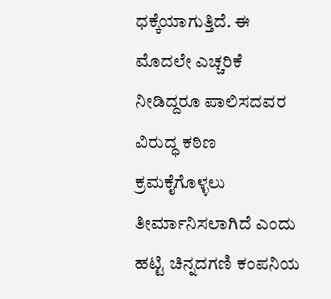ಧಕ್ಕೆಯಾಗುತ್ತಿದೆ. ಈ ಮೊದಲೇ ಎಚ್ಚರಿಕೆ ನೀಡಿದ್ದರೂ ಪಾಲಿಸದವರ ವಿರುದ್ಧ ಕಠಿಣ ಕ್ರಮಕೈಗೊಳ್ಳಲು ತೀರ್ಮಾನಿಸಲಾಗಿದೆ ಎಂದು ಹಟ್ಟಿ ಚಿನ್ನದಗಣಿ ಕಂಪನಿಯ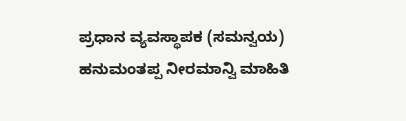ಪ್ರಧಾನ ವ್ಯವಸ್ಥಾಪಕ (ಸಮನ್ವಯ) ಹನುಮಂತಪ್ಪ ನೀರಮಾನ್ವಿ ಮಾಹಿತಿ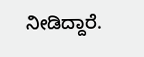ನೀಡಿದ್ದಾರೆ.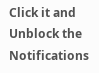Click it and Unblock the Notifications